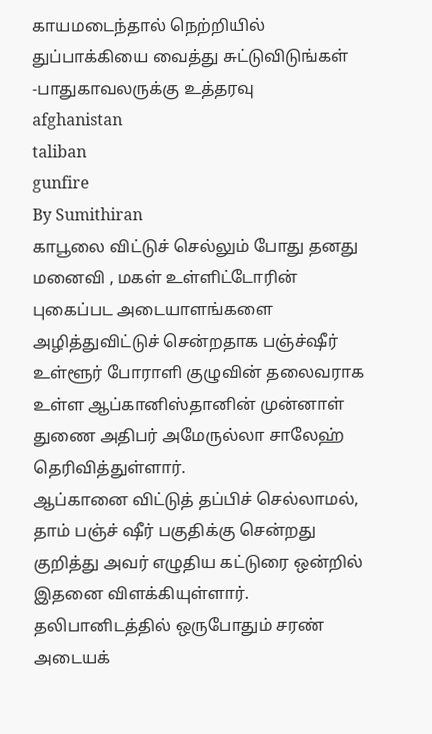காயமடைந்தால் நெற்றியில் துப்பாக்கியை வைத்து சுட்டுவிடுங்கள் -பாதுகாவலருக்கு உத்தரவு
afghanistan
taliban
gunfire
By Sumithiran
காபூலை விட்டுச் செல்லும் போது தனது மனைவி , மகள் உள்ளிட்டோரின் புகைப்பட அடையாளங்களை அழித்துவிட்டுச் சென்றதாக பஞ்ச்ஷீர் உள்ளூர் போராளி குழுவின் தலைவராக உள்ள ஆப்கானிஸ்தானின் முன்னாள் துணை அதிபர் அமேருல்லா சாலேஹ் தெரிவித்துள்ளார்.
ஆப்கானை விட்டுத் தப்பிச் செல்லாமல், தாம் பஞ்ச் ஷீர் பகுதிக்கு சென்றது குறித்து அவர் எழுதிய கட்டுரை ஒன்றில் இதனை விளக்கியுள்ளார்.
தலிபானிடத்தில் ஒருபோதும் சரண் அடையக்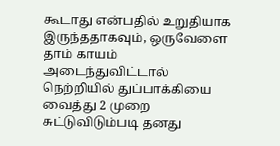கூடாது என்பதில் உறுதியாக இருந்ததாகவும், ஒருவேளை தாம் காயம் அடைந்துவிட்டால் நெற்றியில் துப்பாக்கியை வைத்து 2 முறை சுட்டுவிடும்படி தனது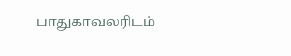பாதுகாவலரிடம்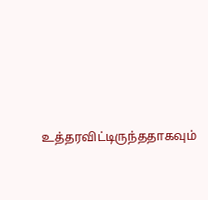உத்தரவிட்டிருந்ததாகவும்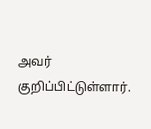அவர் குறிப்பிட்டுள்ளார்.